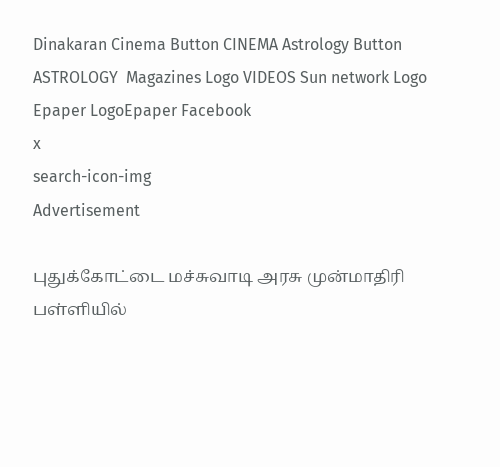Dinakaran Cinema Button CINEMA Astrology Button ASTROLOGY  Magazines Logo VIDEOS Sun network Logo Epaper LogoEpaper Facebook
x
search-icon-img
Advertisement

புதுக்கோட்டை மச்சுவாடி அரசு முன்மாதிரி பள்ளியில்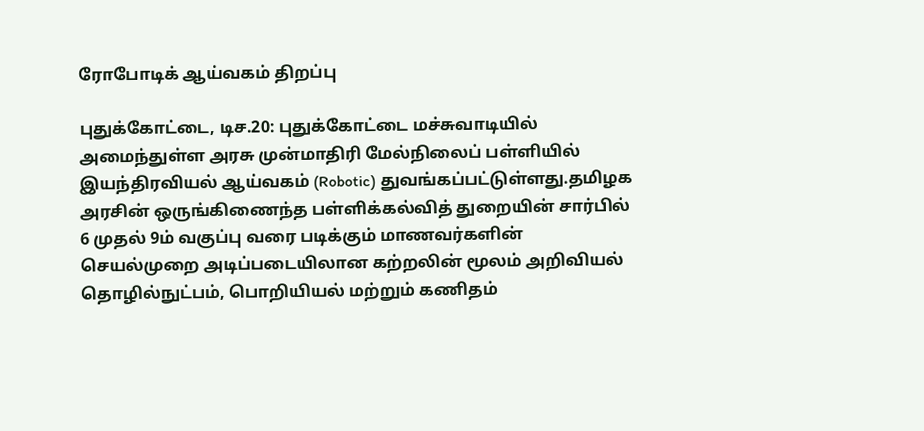ரோபோடிக் ஆய்வகம் திறப்பு

புதுக்கோட்டை, டிச.20: புதுக்கோட்டை மச்சுவாடியில் அமைந்துள்ள அரசு முன்மாதிரி மேல்நிலைப் பள்ளியில் இயந்திரவியல் ஆய்வகம் (Robotic) துவங்கப்பட்டுள்ளது.தமிழக அரசின் ஒருங்கிணைந்த பள்ளிக்கல்வித் துறையின் சார்பில் 6 முதல் 9ம் வகுப்பு வரை படிக்கும் மாணவர்களின் செயல்முறை அடிப்படையிலான கற்றலின் மூலம் அறிவியல் தொழில்நுட்பம், பொறியியல் மற்றும் கணிதம்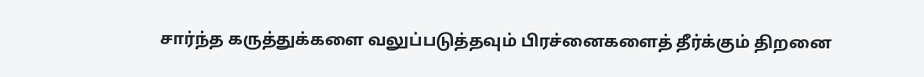சார்ந்த கருத்துக்களை வலுப்படுத்தவும் பிரச்னைகளைத் தீர்க்கும் திறனை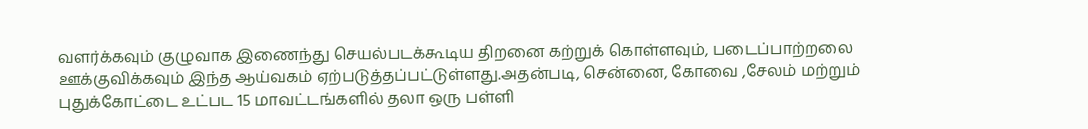வளர்க்கவும் குழுவாக இணைந்து செயல்படக்கூடிய திறனை கற்றுக் கொள்ளவும், படைப்பாற்றலை ஊக்குவிக்கவும் இந்த ஆய்வகம் ஏற்படுத்தப்பட்டுள்ளது.அதன்படி, சென்னை, கோவை ,சேலம் மற்றும் புதுக்கோட்டை உட்பட 15 மாவட்டங்களில் தலா ஒரு பள்ளி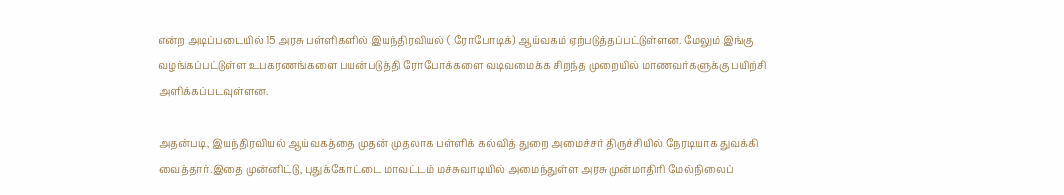என்ற அடிப்படையில் 15 அரசு பள்ளிகளில் இயந்திரவியல் ( ரோபோடிக்) ஆய்வகம் ஏற்படுத்தப்பட்டுள்ளன. மேலும் இங்கு வழங்கப்பட்டுள்ள உபகரணங்களை பயன்படுத்தி ரோபோக்களை வடிவமைக்க சிறந்த முறையில் மாணவர்களுக்கு பயிற்சி அளிக்கப்படவுள்ளன.

அதன்படி, இயந்திரவியல் ஆய்வகத்தை முதன் முதலாக பள்ளிக் கல்வித் துறை அமைச்சர் திருச்சியில் நேரடியாக துவக்கி வைத்தார்.இதை முன்னிட்டு, புதுக்கோட்டை மாவட்டம் மச்சுவாடியில் அமைந்துள்ள அரசு முன்மாதிரி மேல்நிலைப்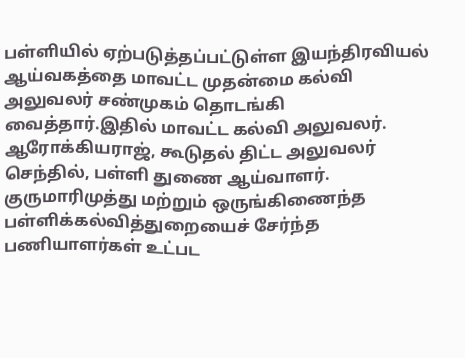பள்ளியில் ஏற்படுத்தப்பட்டுள்ள இயந்திரவியல் ஆய்வகத்தை மாவட்ட முதன்மை கல்வி அலுவலர் சண்முகம் தொடங்கி வைத்தார்.இதில் மாவட்ட கல்வி அலுவலர். ஆரோக்கியராஜ், கூடுதல் திட்ட அலுவலர் செந்தில், பள்ளி துணை ஆய்வாளர். குருமாரிமுத்து மற்றும் ஒருங்கிணைந்த பள்ளிக்கல்வித்துறையைச் சேர்ந்த பணியாளர்கள் உட்பட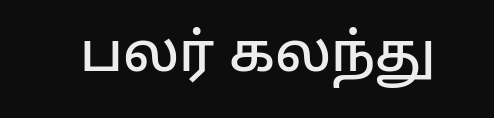பலர் கலந்து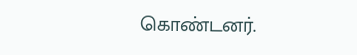கொண்டனர்.